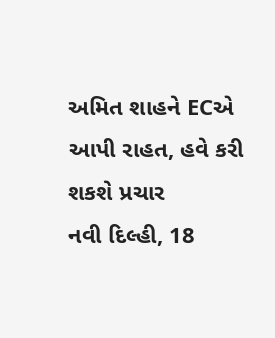અમિત શાહને ECએ આપી રાહત, હવે કરી શકશે પ્રચાર
નવી દિલ્હી, 18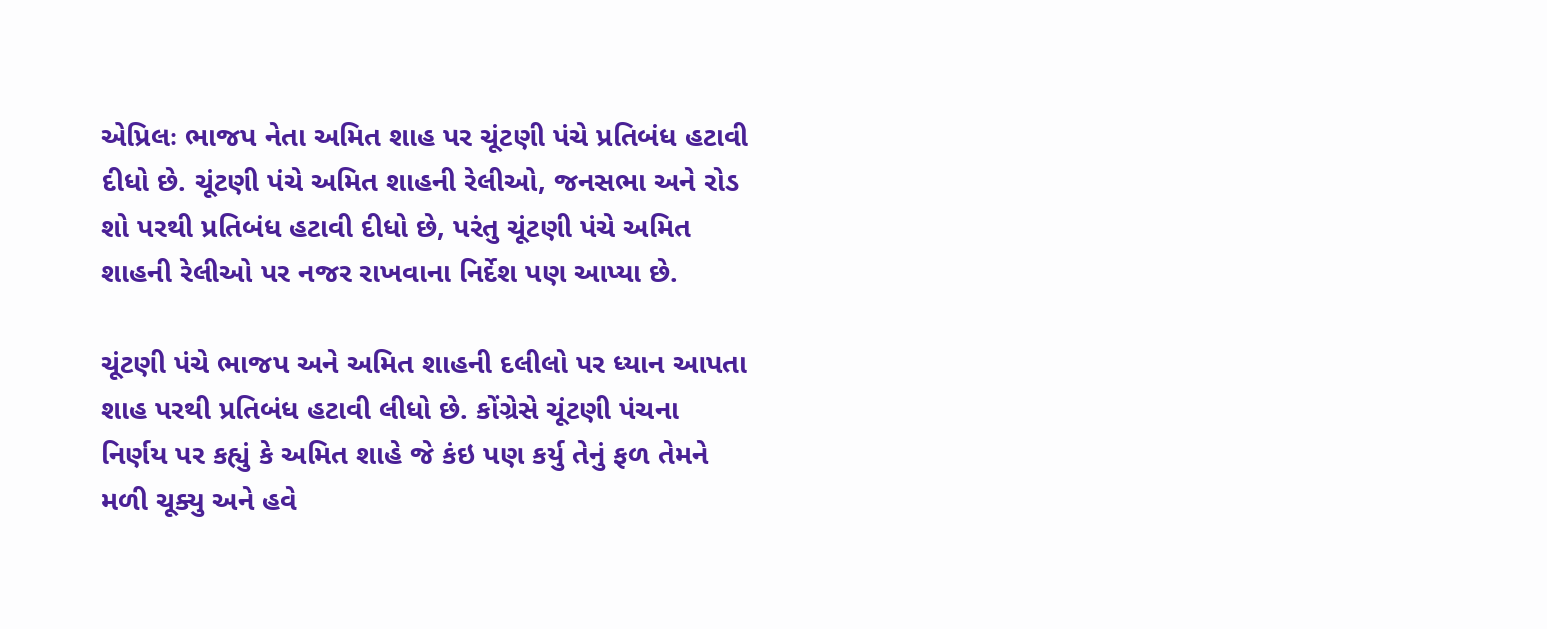એપ્રિલઃ ભાજપ નેતા અમિત શાહ પર ચૂંટણી પંચે પ્રતિબંધ હટાવી દીધો છે. ચૂંટણી પંચે અમિત શાહની રેલીઓ, જનસભા અને રોડ શો પરથી પ્રતિબંધ હટાવી દીધો છે, પરંતુ ચૂંટણી પંચે અમિત શાહની રેલીઓ પર નજર રાખવાના નિર્દેશ પણ આપ્યા છે.

ચૂંટણી પંચે ભાજપ અને અમિત શાહની દલીલો પર ધ્યાન આપતા શાહ પરથી પ્રતિબંધ હટાવી લીધો છે. કોંગ્રેસે ચૂંટણી પંચના નિર્ણય પર કહ્યું કે અમિત શાહે જે કંઇ પણ કર્યુ તેનું ફળ તેમને મળી ચૂક્યુ અને હવે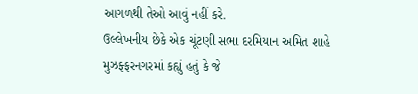આગળથી તેઓ આવું નહીં કરે.
ઉલ્લેખનીય છેકે એક ચૂંટણી સભા દરમિયાન અમિત શાહે મુઝફ્ફરનગરમાં કહ્યું હતું કે જે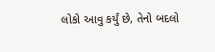લોકો આવુ કર્યું છે, તેનો બદલો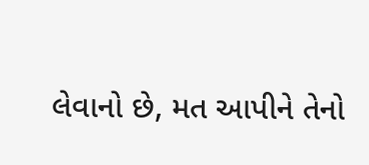લેવાનો છે, મત આપીને તેનો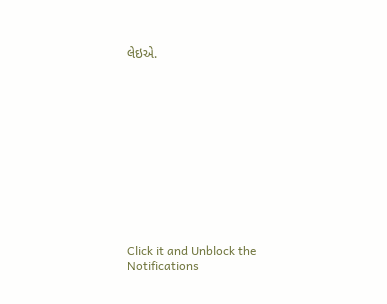લેઇએ.












Click it and Unblock the Notifications